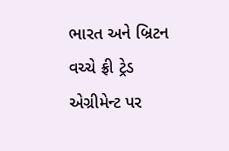ભારત અને બ્રિટન વચ્ચે ફ્રી ટ્રેડ એગ્રીમેન્ટ પર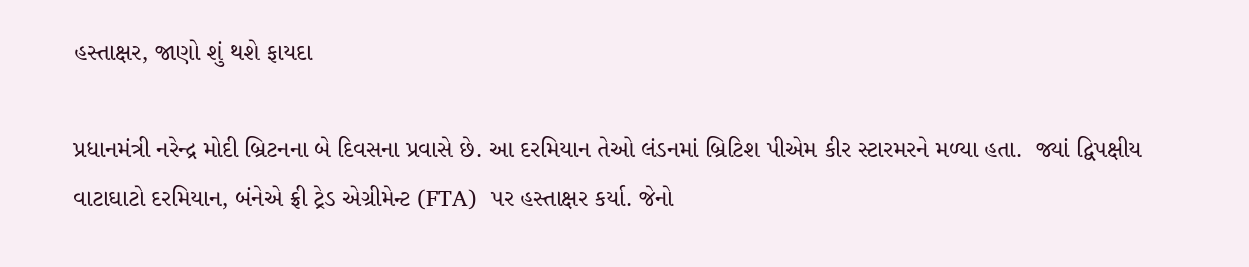હસ્તાક્ષર, જાણો શું થશે ફાયદા

પ્રધાનમંત્રી નરેન્દ્ર મોદી બ્રિટનના બે દિવસના પ્રવાસે છે. આ દરમિયાન તેઓ લંડનમાં બ્રિટિશ પીએમ કીર સ્ટારમરને મળ્યા હતા.  જ્યાં દ્વિપક્ષીય વાટાઘાટો દરમિયાન, બંનેએ ફ્રી ટ્રેડ એગ્રીમેન્ટ (FTA)  પર હસ્તાક્ષર કર્યા. જેનો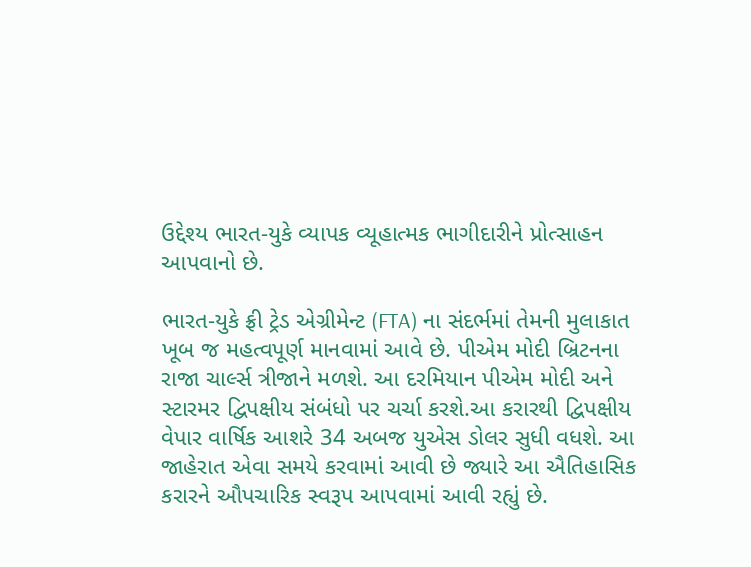ઉદ્દેશ્ય ભારત-યુકે વ્યાપક વ્યૂહાત્મક ભાગીદારીને પ્રોત્સાહન આપવાનો છે.

ભારત-યુકે ફ્રી ટ્રેડ એગ્રીમેન્ટ (FTA) ના સંદર્ભમાં તેમની મુલાકાત ખૂબ જ મહત્વપૂર્ણ માનવામાં આવે છે. પીએમ મોદી બ્રિટનના રાજા ચાર્લ્સ ત્રીજાને મળશે. આ દરમિયાન પીએમ મોદી અને સ્ટારમર દ્વિપક્ષીય સંબંધો પર ચર્ચા કરશે.આ કરારથી દ્વિપક્ષીય વેપાર વાર્ષિક આશરે 34 અબજ યુએસ ડોલર સુધી વધશે. આ જાહેરાત એવા સમયે કરવામાં આવી છે જ્યારે આ ઐતિહાસિક કરારને ઔપચારિક સ્વરૂપ આપવામાં આવી રહ્યું છે.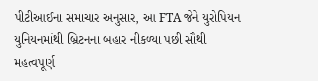પીટીઆઈના સમાચાર અનુસાર, આ FTA જેને યુરોપિયન યુનિયનમાંથી બ્રિટનના બહાર નીકળ્યા પછી સૌથી મહત્વપૂર્ણ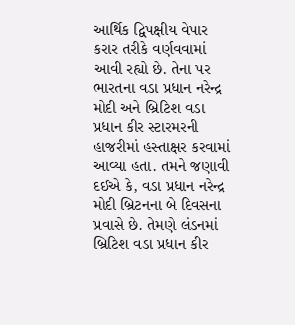આર્થિક દ્વિપક્ષીય વેપાર કરાર તરીકે વર્ણવવામાં આવી રહ્યો છે. તેના પર ભારતના વડા પ્રધાન નરેન્દ્ર મોદી અને બ્રિટિશ વડા પ્રધાન કીર સ્ટારમરની હાજરીમાં હસ્તાક્ષર કરવામાં આવ્યા હતા. તમને જણાવી દઈએ કે, વડા પ્રધાન નરેન્દ્ર મોદી બ્રિટનના બે દિવસના પ્રવાસે છે. તેમણે લંડનમાં બ્રિટિશ વડા પ્રધાન કીર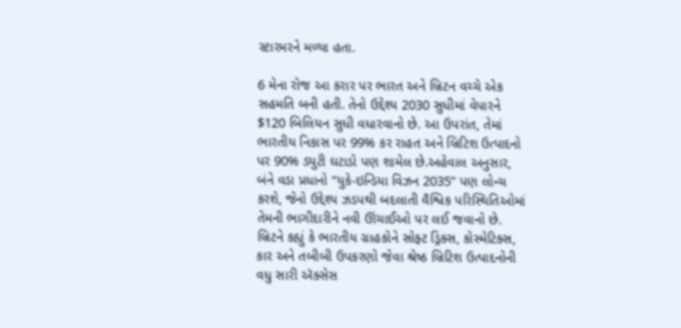સ્ટારમરને મળ્યા હતા.

6 મેના રોજ આ કરાર પર ભારત અને બ્રિટન વચ્ચે એક સહમતિ બની હતી. તેનો ઉદ્દેશ્ય 2030 સુધીમાં વેપારને $120 બિલિયન સુધી વધારવાનો છે. આ ઉપરાંત, તેમાં ભારતીય નિકાસ પર 99% કર રાહત અને બ્રિટિશ ઉત્પાદનો પર 90% ડ્યુટી ઘટાડો પણ શામેલ છે.અહેવાલ અનુસાર, બંને વડા પ્રધાનો “યુકે-ઇન્ડિયા વિઝન 2035” પણ લોન્ચ કરશે, જેનો ઉદ્દેશ્ય ઝડપથી બદલાતી વૈશ્વિક પરિસ્થિતિઓમાં તેમની ભાગીદારીને નવી ઊંચાઈઓ પર લઈ જવાનો છે. બ્રિટને કહ્યું કે ભારતીય ગ્રાહકોને સોફ્ટ ડ્રિંક્સ, કોસ્મેટિક્સ, કાર અને તબીબી ઉપકરણો જેવા શ્રેષ્ઠ બ્રિટિશ ઉત્પાદનોની વધુ સારી ઍક્સેસ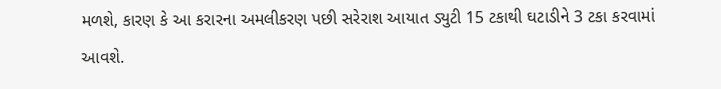મળશે, કારણ કે આ કરારના અમલીકરણ પછી સરેરાશ આયાત ડ્યુટી 15 ટકાથી ઘટાડીને 3 ટકા કરવામાં આવશે.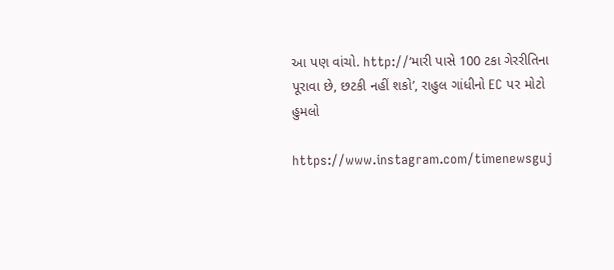આ પણ વાંચો. http://‘મારી પાસે 100 ટકા ગેરરીતિના પૂરાવા છે, છટકી નહીં શકો’, રાહુલ ગાંધીનો EC પર મોટો હુમલો

https://www.instagram.com/timenewsguj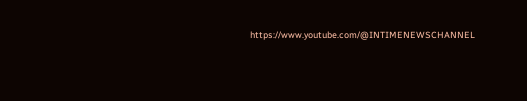https://www.youtube.com/@INTIMENEWSCHANNEL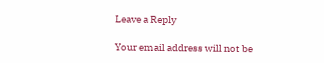Leave a Reply

Your email address will not be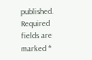published. Required fields are marked *